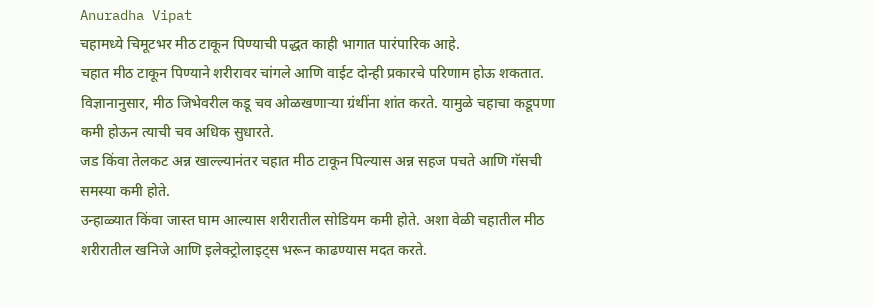Anuradha Vipat
चहामध्ये चिमूटभर मीठ टाकून पिण्याची पद्धत काही भागात पारंपारिक आहे.
चहात मीठ टाकून पिण्याने शरीरावर चांगले आणि वाईट दोन्ही प्रकारचे परिणाम होऊ शकतात.
विज्ञानानुसार, मीठ जिभेवरील कडू चव ओळखणाऱ्या ग्रंथींना शांत करते. यामुळे चहाचा कडूपणा कमी होऊन त्याची चव अधिक सुधारते.
जड किंवा तेलकट अन्न खाल्ल्यानंतर चहात मीठ टाकून पिल्यास अन्न सहज पचते आणि गॅसची समस्या कमी होते.
उन्हाळ्यात किंवा जास्त घाम आल्यास शरीरातील सोडियम कमी होते. अशा वेळी चहातील मीठ शरीरातील खनिजे आणि इलेक्ट्रोलाइट्स भरून काढण्यास मदत करते.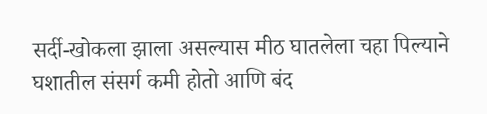सर्दी-खोकला झाला असल्यास मीठ घातलेला चहा पिल्याने घशातील संसर्ग कमी होतो आणि बंद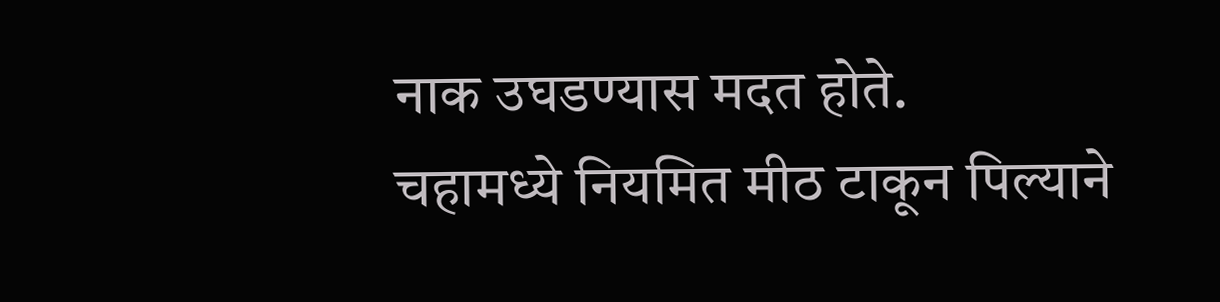नाक उघडण्यास मदत होते.
चहामध्ये नियमित मीठ टाकून पिल्याने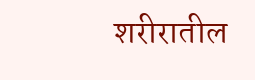शरीरातील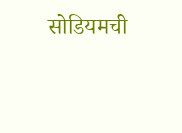सोडियमची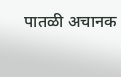पातळी अचानक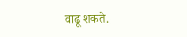वाढू शकते.